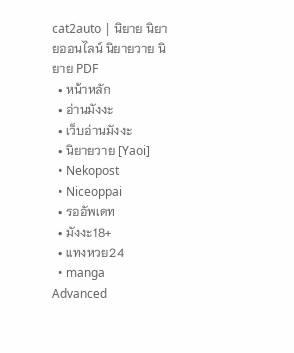cat2auto | นิยาย นิยายออนไลน์ นิยายวาย นิยาย PDF
  • หน้าหลัก
  • อ่านมังงะ
  • เว็บอ่านมังงะ
  • นิยายวาย [Yaoi]
  • Nekopost
  • Niceoppai
  • รออัพเดท
  • มังงะ18+
  • แทงหวย24
  • manga
Advanced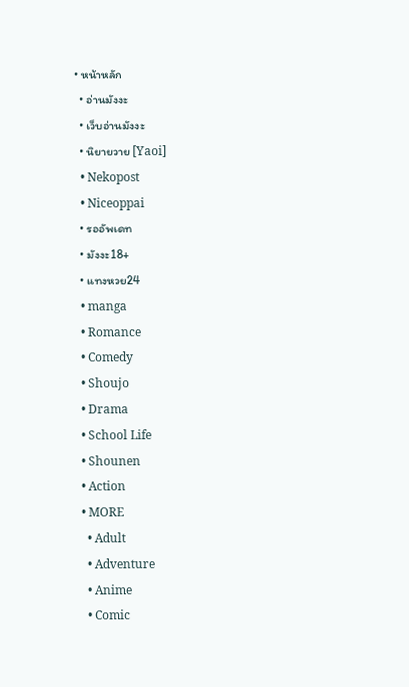• หน้าหลัก
  • อ่านมังงะ
  • เว็บอ่านมังงะ
  • นิยายวาย [Yaoi]
  • Nekopost
  • Niceoppai
  • รออัพเดท
  • มังงะ18+
  • แทงหวย24
  • manga
  • Romance
  • Comedy
  • Shoujo
  • Drama
  • School Life
  • Shounen
  • Action
  • MORE
    • Adult
    • Adventure
    • Anime
    • Comic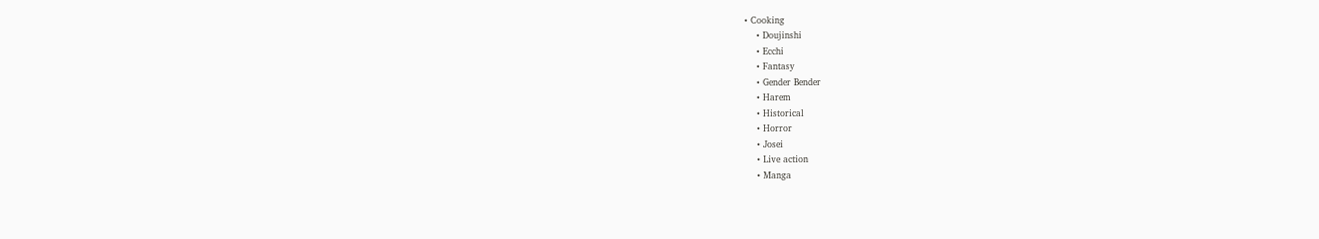• Cooking
    • Doujinshi
    • Ecchi
    • Fantasy
    • Gender Bender
    • Harem
    • Historical
    • Horror
    • Josei
    • Live action
    • Manga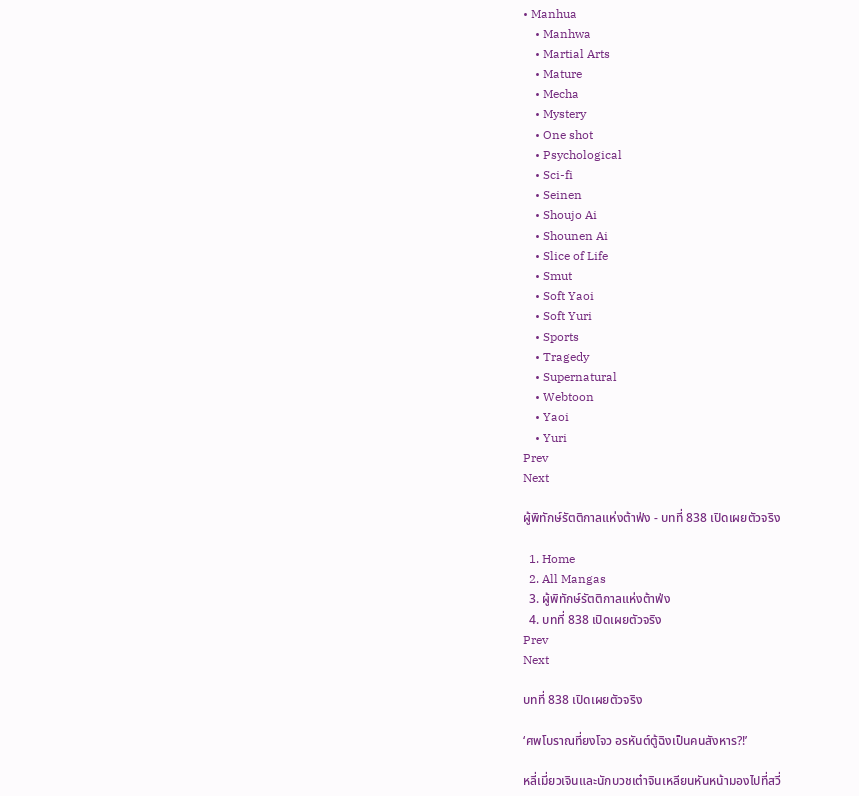• Manhua
    • Manhwa
    • Martial Arts
    • Mature
    • Mecha
    • Mystery
    • One shot
    • Psychological
    • Sci-fi
    • Seinen
    • Shoujo Ai
    • Shounen Ai
    • Slice of Life
    • Smut
    • Soft Yaoi
    • Soft Yuri
    • Sports
    • Tragedy
    • Supernatural
    • Webtoon
    • Yaoi
    • Yuri
Prev
Next

ผู้พิทักษ์รัตติกาลแห่งต้าฟ่ง - บทที่ 838 เปิดเผยตัวจริง

  1. Home
  2. All Mangas
  3. ผู้พิทักษ์รัตติกาลแห่งต้าฟ่ง
  4. บทที่ 838 เปิดเผยตัวจริง
Prev
Next

บทที่ 838 เปิดเผยตัวจริง

‘ศพโบราณที่ยงโจว อรหันต์ตู้ฉิงเป็นคนสังหาร?!’

หลี่เมี่ยวเจินและนักบวชเต๋าจินเหลียนหันหน้ามองไปที่สวี่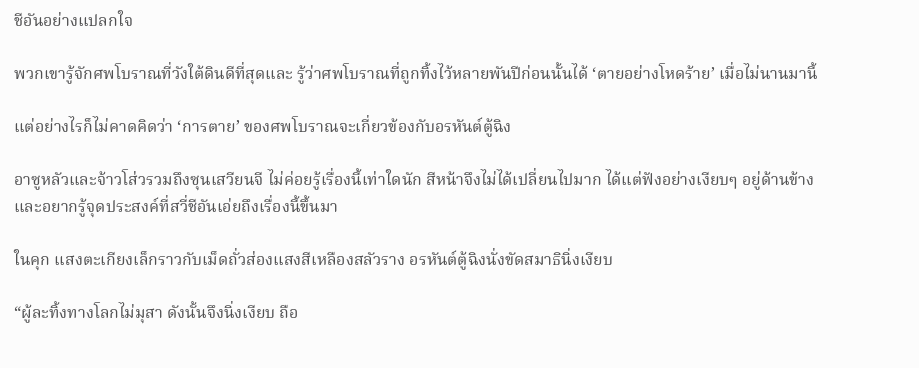ชีอันอย่างแปลกใจ

พวกเขารู้จักศพโบราณที่วังใต้ดินดีที่สุดและ รู้ว่าศพโบราณที่ถูกทิ้งไว้หลายพันปีก่อนนั้นได้ ‘ตายอย่างโหดร้าย’ เมื่อไม่นานมานี้

แต่อย่างไรก็ไม่คาดคิดว่า ‘การตาย’ ของศพโบราณจะเกี่ยวข้องกับอรหันต์ตู้ฉิง

อาซูหลัวและจ้าวโส่วรวมถึงซุนเสวียนจี ไม่ค่อยรู้เรื่องนี้เท่าใดนัก สีหน้าจึงไม่ได้เปลี่ยนไปมาก ได้แต่ฟังอย่างเงียบๆ อยู่ด้านข้างและอยากรู้จุดประสงค์ที่สวี่ชีอันเอ่ยถึงเรื่องนี้ขึ้นมา

ในคุก แสงตะเกียงเล็กราวกับเม็ดถั่วส่องแสงสีเหลืองสลัวราง อรหันต์ตู้ฉิงนั่งขัดสมาธินิ่งเงียบ

“ผู้ละทิ้งทางโลกไม่มุสา ดังนั้นจึงนิ่งเงียบ ถือ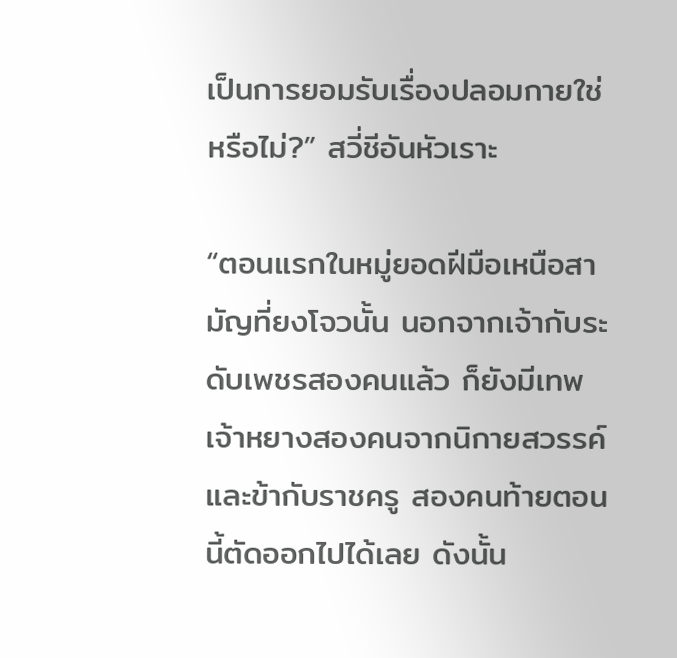เป็นการยอมรับเรื่องปลอมกายใช่หรือไม่?” สวี่ชีอันหัวเราะ

“ตอนแรกในหมู่ยอดฝีมือเหนือสามัญที่ยงโจวนั้น นอกจากเจ้ากับระดับเพชรสองคนแล้ว ก็ยังมีเทพเจ้าหยางสองคนจากนิกายสวรรค์และข้ากับราชครู สองคนท้ายตอนนี้ตัดออกไปได้เลย ดังนั้น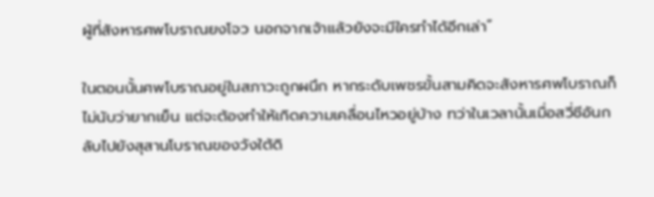ผู้ที่สังหารศพโบราณยงโจว นอกจากเจ้าแล้วยังจะมีใครทำได้อีกเล่า”

ในตอนนั้นศพโบราณอยู่ในสภาวะถูกผนึก หากระดับเพชรขั้นสามคิดจะสังหารศพโบราณก็ไม่นับว่ายากเย็น แต่จะต้องทำให้เกิดความเคลื่อนไหวอยู่บ้าง ทว่าในเวลานั้นเมื่อสวี่ชีอันกลับไปยังสุสานโบราณของวังใต้ดิ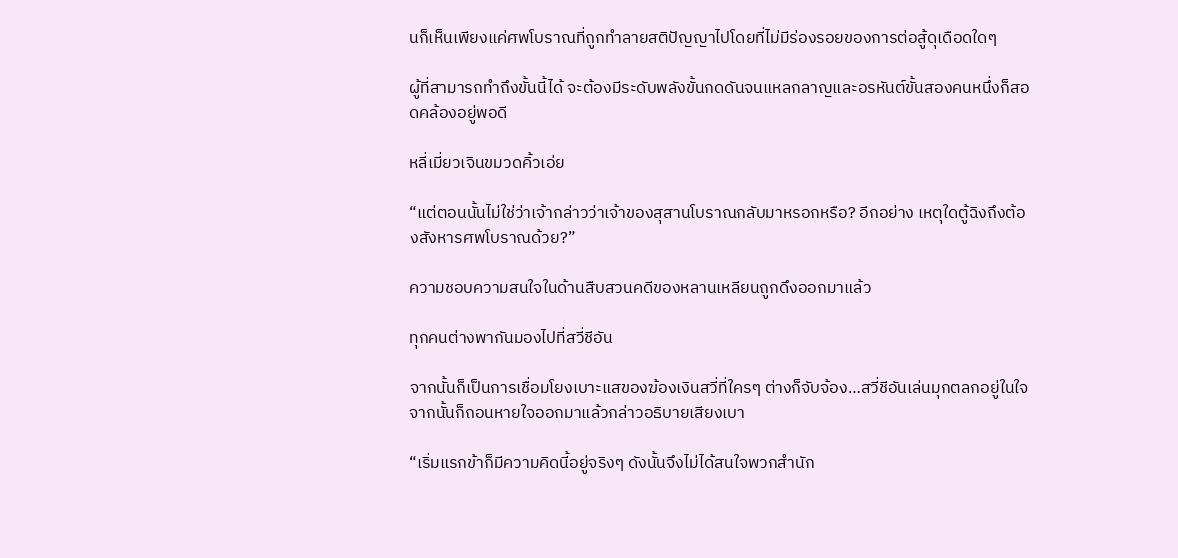นก็เห็นเพียงแค่ศพโบราณที่ถูกทำลายสติปัญญาไปโดยที่ไม่มีร่องรอยของการต่อสู้ดุเดือดใดๆ

ผู้ที่สามารถทำถึงขั้นนี้ได้ จะต้องมีระดับพลังขั้นกดดันจนแหลกลาญและอรหันต์ขั้นสองคนหนึ่งก็สอดคล้องอยู่พอดี

หลี่เมี่ยวเจินขมวดคิ้วเอ่ย

“แต่ตอนนั้นไม่ใช่ว่าเจ้ากล่าวว่าเจ้าของสุสานโบราณกลับมาหรอกหรือ? อีกอย่าง เหตุใดตู้ฉิงถึงต้องสังหารศพโบราณด้วย?”

ความชอบความสนใจในด้านสืบสวนคดีของหลานเหลียนถูกดึงออกมาแล้ว

ทุกคนต่างพากันมองไปที่สวี่ชีอัน

จากนั้นก็เป็นการเชื่อมโยงเบาะแสของฆ้องเงินสวี่ที่ใครๆ ต่างก็จับจ้อง…สวี่ชีอันเล่นมุกตลกอยู่ในใจ จากนั้นก็ถอนหายใจออกมาแล้วกล่าวอธิบายเสียงเบา

“เริ่มแรกข้าก็มีความคิดนี้อยู่จริงๆ ดังนั้นจึงไม่ได้สนใจพวกสำนัก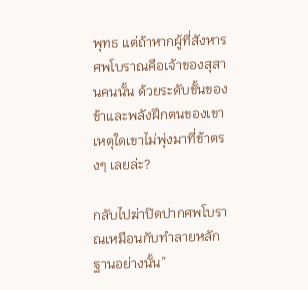พุทธ แต่ถ้าหากผู้ที่สังหารศพโบราณคือเจ้าของสุสานคนนั้น ด้วยระดับขั้นของข้าและพลังฝึกตนของเขา เหตุใดเขาไม่พุ่งมาที่ข้าตรงๆ เลยล่ะ?

กลับไปฆ่าปิดปากศพโบราณเหมือนกับทำลายหลักฐานอย่างนั้น”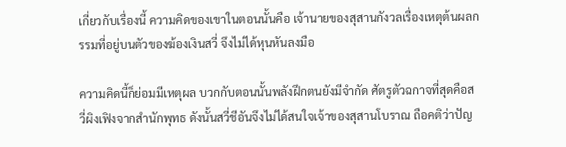เกี่ยวกับเรื่องนี้ ความคิดของเขาในตอนนั้นคือ เจ้านายของสุสานกังวลเรื่องเหตุต้นผลกรรมที่อยู่บนตัวของฆ้องเงินสวี่ จึงไม่ได้หุนหันลงมือ

ความคิดนี้ก็ย่อมมีเหตุผล บวกกับตอนนั้นพลังฝึกตนยังมีจำกัด ศัตรูตัวฉกาจที่สุดคือสวี่ผิงเฟิงจากสำนักพุทธ ดังนั้นสวี่ชีอันจึงไม่ได้สนใจเจ้าของสุสานโบราณ ถือคติว่าปัญ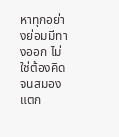หาทุกอย่างย่อมมีทางออก ไม่ใช่ต้องคิดจนสมองแตก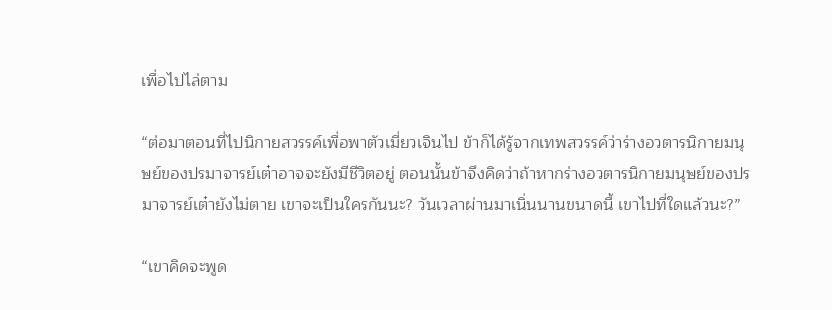เพื่อไปไล่ตาม

“ต่อมาตอนที่ไปนิกายสวรรค์เพื่อพาตัวเมี่ยวเจินไป ข้าก็ได้รู้จากเทพสวรรค์ว่าร่างอวตารนิกายมนุษย์ของปรมาจารย์เต๋าอาจจะยังมีชีวิตอยู่ ตอนนั้นข้าจึงคิดว่าถ้าหากร่างอวตารนิกายมนุษย์ของปรมาจารย์เต๋ายังไม่ตาย เขาจะเป็นใครกันนะ? วันเวลาผ่านมาเนิ่นนานขนาดนี้ เขาไปที่ใดแล้วนะ?”

“เขาคิดจะพูด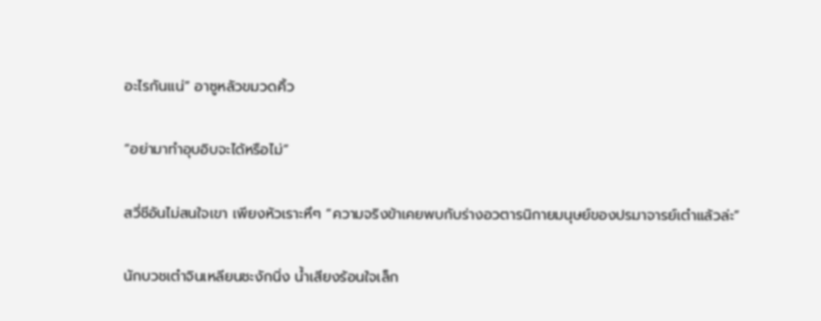อะไรกันแน่” อาซูหลัวขมวดคิ้ว

“อย่ามาทำอุบอิบจะได้หรือไม่”

สวี่ชีอันไม่สนใจเขา เพียงหัวเราะหึๆ “ความจริงข้าเคยพบกับร่างอวตารนิกายมนุษย์ของปรมาจารย์เต๋าแล้วล่ะ”

นักบวชเต๋าจินเหลียนชะงักนิ่ง น้ำเสียงร้อนใจเล็ก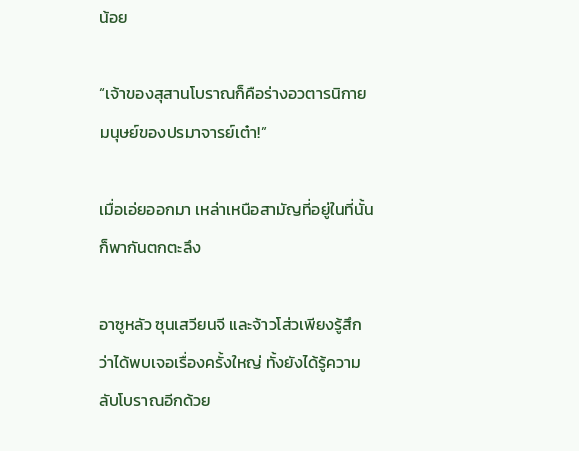น้อย

“เจ้าของสุสานโบราณก็คือร่างอวตารนิกายมนุษย์ของปรมาจารย์เต๋า!”

เมื่อเอ่ยออกมา เหล่าเหนือสามัญที่อยู่ในที่นั้นก็พากันตกตะลึง

อาซูหลัว ซุนเสวียนจี และจ้าวโส่วเพียงรู้สึกว่าได้พบเจอเรื่องครั้งใหญ่ ทั้งยังได้รู้ความลับโบราณอีกด้วย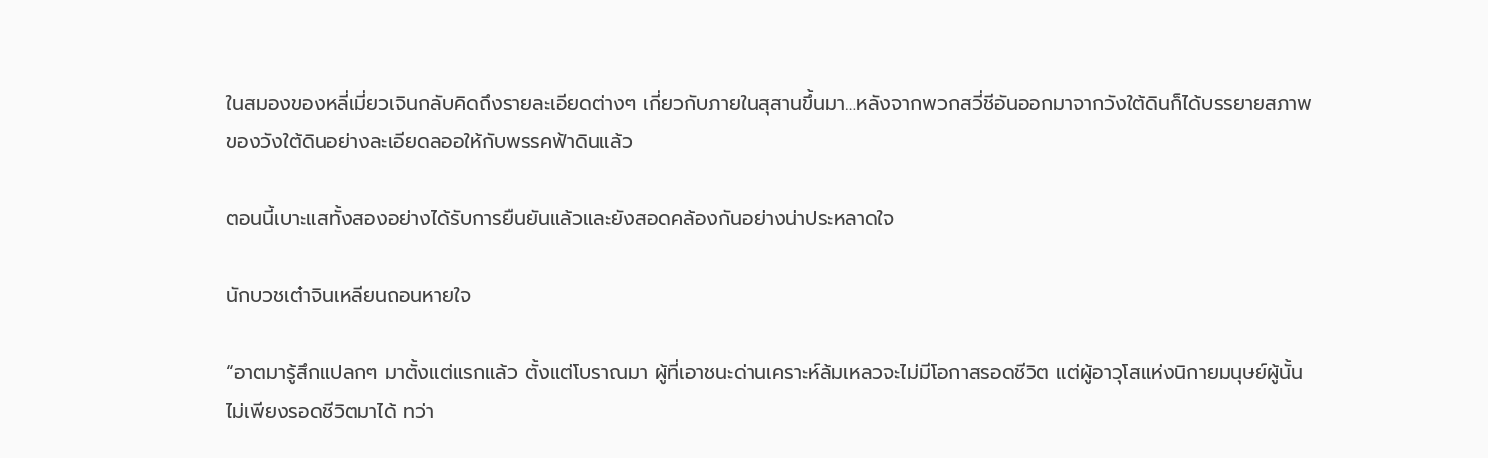ในสมองของหลี่เมี่ยวเจินกลับคิดถึงรายละเอียดต่างๆ เกี่ยวกับภายในสุสานขึ้นมา…หลังจากพวกสวี่ชีอันออกมาจากวังใต้ดินก็ได้บรรยายสภาพของวังใต้ดินอย่างละเอียดลออให้กับพรรคฟ้าดินแล้ว

ตอนนี้เบาะแสทั้งสองอย่างได้รับการยืนยันแล้วและยังสอดคล้องกันอย่างน่าประหลาดใจ

นักบวชเต๋าจินเหลียนถอนหายใจ

“อาตมารู้สึกแปลกๆ มาตั้งแต่แรกแล้ว ตั้งแต่โบราณมา ผู้ที่เอาชนะด่านเคราะห์ล้มเหลวจะไม่มีโอกาสรอดชีวิต แต่ผู้อาวุโสแห่งนิกายมนุษย์ผู้นั้นไม่เพียงรอดชีวิตมาได้ ทว่า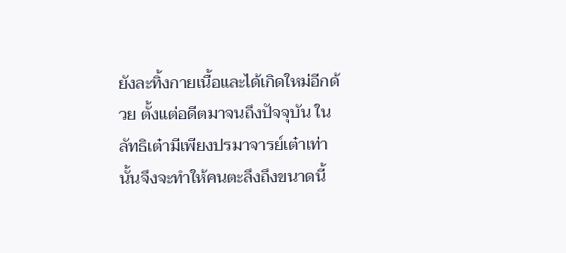ยังละทิ้งกายเนื้อและได้เกิดใหม่อีกด้วย ตั้งแต่อดีตมาจนถึงปัจจุบัน ในลัทธิเต๋ามีเพียงปรมาจารย์เต๋าเท่านั้นจึงจะทำให้คนตะลึงถึงขนาดนี้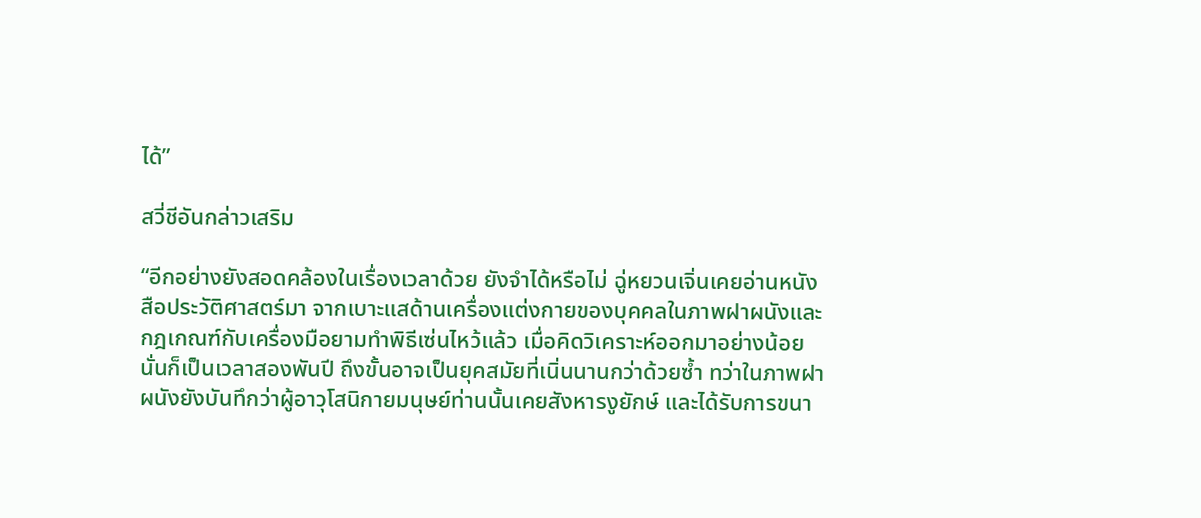ได้”

สวี่ชีอันกล่าวเสริม

“อีกอย่างยังสอดคล้องในเรื่องเวลาด้วย ยังจำได้หรือไม่ ฉู่หยวนเจิ่นเคยอ่านหนังสือประวัติศาสตร์มา จากเบาะแสด้านเครื่องแต่งกายของบุคคลในภาพฝาผนังและกฎเกณฑ์กับเครื่องมือยามทำพิธีเซ่นไหว้แล้ว เมื่อคิดวิเคราะห์ออกมาอย่างน้อยนั่นก็เป็นเวลาสองพันปี ถึงขั้นอาจเป็นยุคสมัยที่เนิ่นนานกว่าด้วยซ้ำ ทว่าในภาพฝาผนังยังบันทึกว่าผู้อาวุโสนิกายมนุษย์ท่านนั้นเคยสังหารงูยักษ์ และได้รับการขนา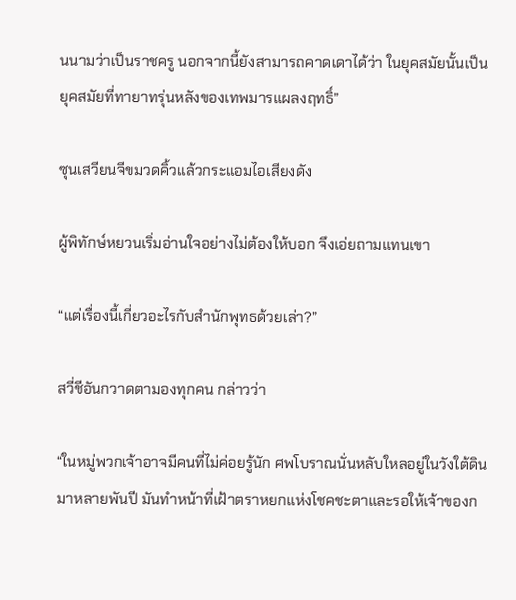นนามว่าเป็นราชครู นอกจากนี้ยังสามารถคาดเดาได้ว่า ในยุคสมัยนั้นเป็นยุคสมัยที่ทายาทรุ่นหลังของเทพมารแผลงฤทธิ์”

ซุนเสวียนจีขมวดคิ้วแล้วกระแอมไอเสียงดัง

ผู้พิทักษ์หยวนเริ่มอ่านใจอย่างไม่ต้องให้บอก จึงเอ่ยถามแทนเขา

“แต่เรื่องนี้เกี่ยวอะไรกับสำนักพุทธด้วยเล่า?”

สวี่ชีอันกวาดตามองทุกคน กล่าวว่า

“ในหมู่พวกเจ้าอาจมีคนที่ไม่ค่อยรู้นัก ศพโบราณนั่นหลับใหลอยู่ในวังใต้ดินมาหลายพันปี มันทำหน้าที่เฝ้าตราหยกแห่งโชคชะตาและรอให้เจ้าของก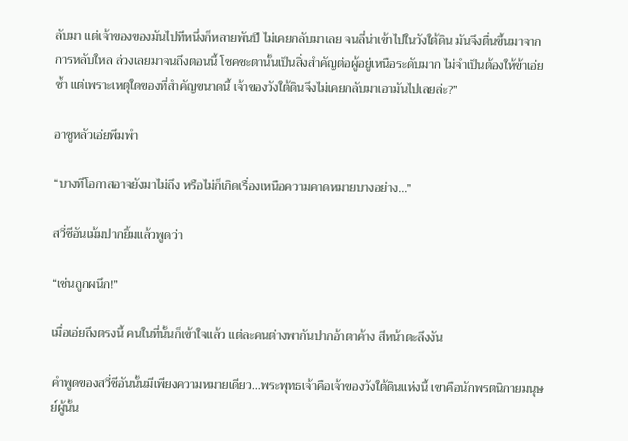ลับมา แต่เจ้าของของมันไปทีหนึ่งก็หลายพันปี ไม่เคยกลับมาเลย จนลี่น่าเข้าไปในวังใต้ดิน มันจึงตื่นขึ้นมาจากการหลับใหล ล่วงเลยมาจนถึงตอนนี้ โชคชะตานั้นเป็นสิ่งสำคัญต่อผู้อยู่เหนือระดับมาก ไม่จำเป็นต้องให้ข้าเอ่ยซ้ำ แต่เพราะเหตุใดของที่สำคัญขนาดนี้ เจ้าของวังใต้ดินจึงไม่เคยกลับมาเอามันไปเลยล่ะ?”

อาซูหลัวเอ่ยพึมพำ

“บางทีโอกาสอาจยังมาไม่ถึง หรือไม่ก็เกิดเรื่องเหนือความคาดหมายบางอย่าง…”

สวี่ชีอันเม้มปากยิ้มแล้วพูดว่า

“เช่นถูกผนึก!”

เมื่อเอ่ยถึงตรงนี้ คนในที่นั้นก็เข้าใจแล้ว แต่ละคนต่างพากันปากอ้าตาค้าง สีหน้าตะลึงงัน

คำพูดของสวี่ชีอันนั้นมีเพียงความหมายเดียว…พระพุทธเจ้าคือเจ้าของวังใต้ดินแห่งนี้ เขาคือนักพรตนิกายมนุษย์ผู้นั้น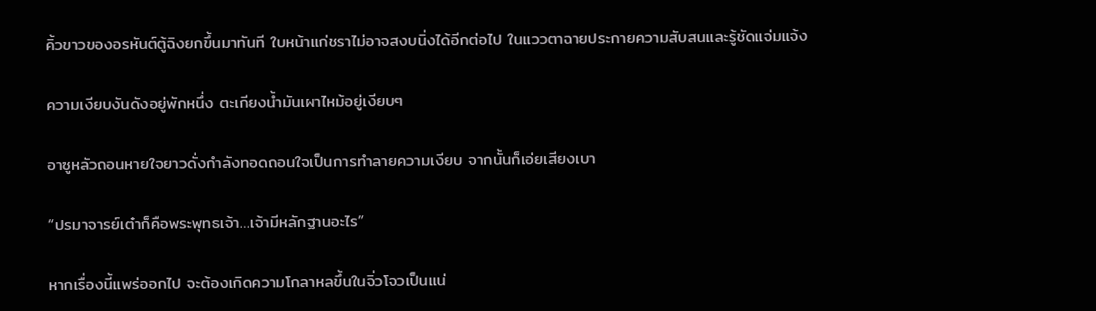คิ้วขาวของอรหันต์ตู้ฉิงยกขึ้นมาทันที ใบหน้าแก่ชราไม่อาจสงบนิ่งได้อีกต่อไป ในแววตาฉายประกายความสับสนและรู้ชัดแจ่มแจ้ง

ความเงียบงันดังอยู่พักหนึ่ง ตะเกียงน้ำมันเผาไหม้อยู่เงียบๆ

อาซูหลัวถอนหายใจยาวดั่งกำลังทอดถอนใจเป็นการทำลายความเงียบ จากนั้นก็เอ่ยเสียงเบา

“ปรมาจารย์เต๋าก็คือพระพุทธเจ้า…เจ้ามีหลักฐานอะไร”

หากเรื่องนี้แพร่ออกไป จะต้องเกิดความโกลาหลขึ้นในจิ่วโจวเป็นแน่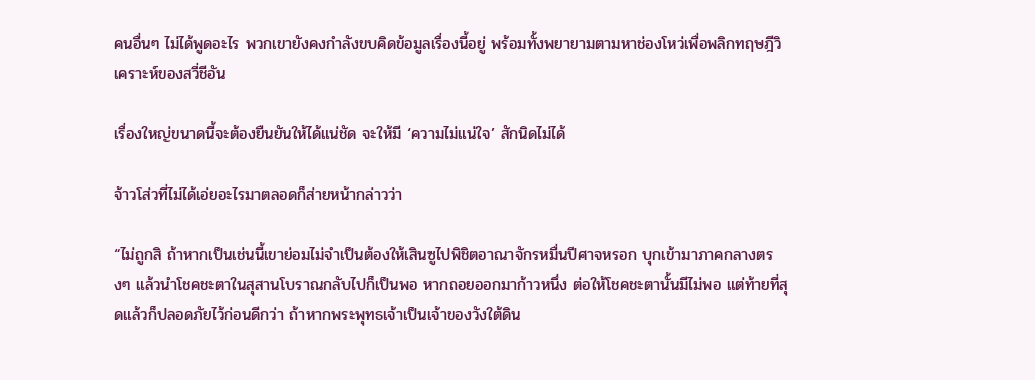คนอื่นๆ ไม่ได้พูดอะไร พวกเขายังคงกำลังขบคิดข้อมูลเรื่องนี้อยู่ พร้อมทั้งพยายามตามหาช่องโหว่เพื่อพลิกทฤษฎีวิเคราะห์ของสวี่ชีอัน

เรื่องใหญ่ขนาดนี้จะต้องยืนยันให้ได้แน่ชัด จะให้มี ‘ความไม่แน่ใจ’ สักนิดไม่ได้

จ้าวโส่วที่ไม่ได้เอ่ยอะไรมาตลอดก็ส่ายหน้ากล่าวว่า

“ไม่ถูกสิ ถ้าหากเป็นเช่นนี้เขาย่อมไม่จำเป็นต้องให้เสินซูไปพิชิตอาณาจักรหมื่นปีศาจหรอก บุกเข้ามาภาคกลางตรงๆ แล้วนำโชคชะตาในสุสานโบราณกลับไปก็เป็นพอ หากถอยออกมาก้าวหนึ่ง ต่อให้โชคชะตานั้นมีไม่พอ แต่ท้ายที่สุดแล้วก็ปลอดภัยไว้ก่อนดีกว่า ถ้าหากพระพุทธเจ้าเป็นเจ้าของวังใต้ดิน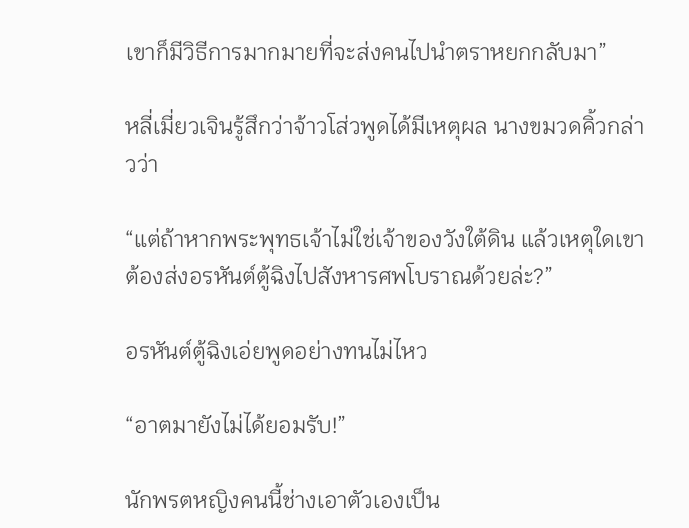เขาก็มีวิธีการมากมายที่จะส่งคนไปนำตราหยกกลับมา”

หลี่เมี่ยวเจินรู้สึกว่าจ้าวโส่วพูดได้มีเหตุผล นางขมวดคิ้วกล่าวว่า

“แต่ถ้าหากพระพุทธเจ้าไม่ใช่เจ้าของวังใต้ดิน แล้วเหตุใดเขาต้องส่งอรหันต์ตู้ฉิงไปสังหารศพโบราณด้วยล่ะ?”

อรหันต์ตู้ฉิงเอ่ยพูดอย่างทนไม่ไหว

“อาตมายังไม่ได้ยอมรับ!”

นักพรตหญิงคนนี้ช่างเอาตัวเองเป็น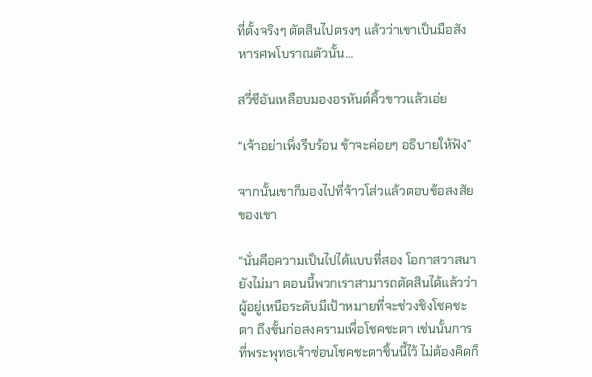ที่ตั้งจริงๆ ตัดสินไปตรงๆ แล้วว่าเขาเป็นมือสังหารศพโบราณตัวนั้น…

สวี่ชีอันเหลือบมองอรหันต์คิ้วขาวแล้วเอ่ย

“เจ้าอย่าเพิ่งรีบร้อน ข้าจะค่อยๆ อธิบายให้ฟัง”

จากนั้นเขาก็มองไปที่จ้าวโส่วแล้วตอบข้อสงสัยของเขา

“นั่นคือความเป็นไปได้แบบที่สอง โอกาสวาสนายังไม่มา ตอนนี้พวกเราสามารถตัดสินได้แล้วว่าผู้อยู่เหนือระดับมีเป้าหมายที่จะช่วงชิงโชคชะตา ถึงขั้นก่อสงครามเพื่อโชคชะตา เช่นนั้นการที่พระพุทธเจ้าซ่อนโชคชะตาชิ้นนี้ไว้ ไม่ต้องคิดก็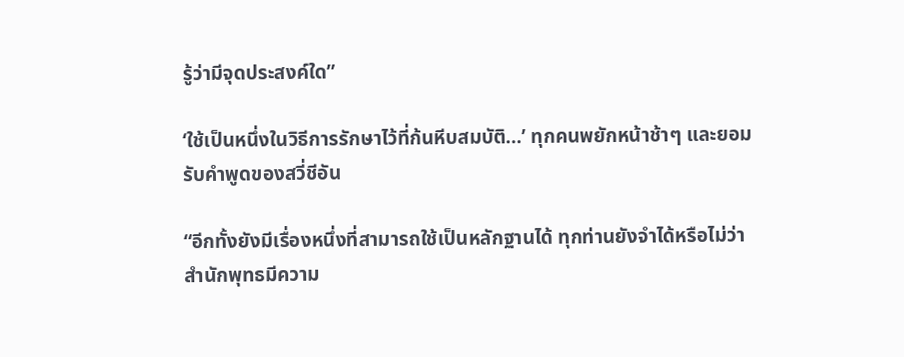รู้ว่ามีจุดประสงค์ใด”

‘ใช้เป็นหนึ่งในวิธีการรักษาไว้ที่ก้นหีบสมบัติ…’ ทุกคนพยักหน้าช้าๆ และยอมรับคำพูดของสวี่ชีอัน

“อีกทั้งยังมีเรื่องหนึ่งที่สามารถใช้เป็นหลักฐานได้ ทุกท่านยังจำได้หรือไม่ว่าสำนักพุทธมีความ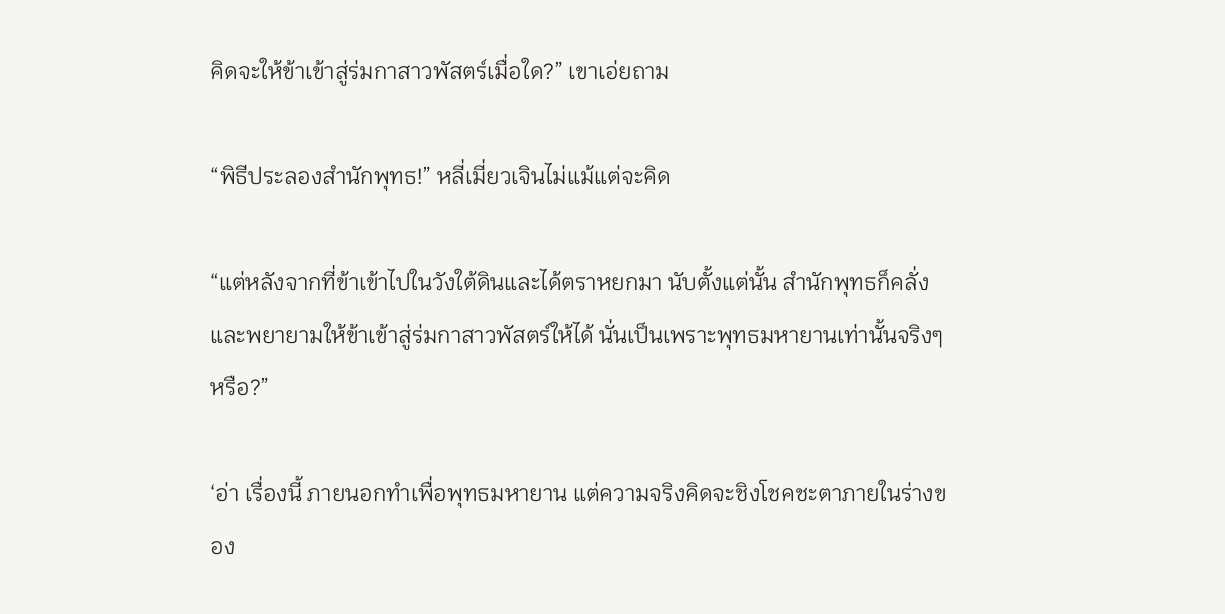คิดจะให้ข้าเข้าสู่ร่มกาสาวพัสตร์เมื่อใด?” เขาเอ่ยถาม

“พิธีประลองสำนักพุทธ!” หลี่เมี่ยวเจินไม่แม้แต่จะคิด

“แต่หลังจากที่ข้าเข้าไปในวังใต้ดินและได้ตราหยกมา นับตั้งแต่นั้น สำนักพุทธก็คลั่งและพยายามให้ข้าเข้าสู่ร่มกาสาวพัสตร์ให้ได้ นั่นเป็นเพราะพุทธมหายานเท่านั้นจริงๆ หรือ?”

‘อ่า เรื่องนี้ ภายนอกทำเพื่อพุทธมหายาน แต่ความจริงคิดจะชิงโชคชะตาภายในร่างของ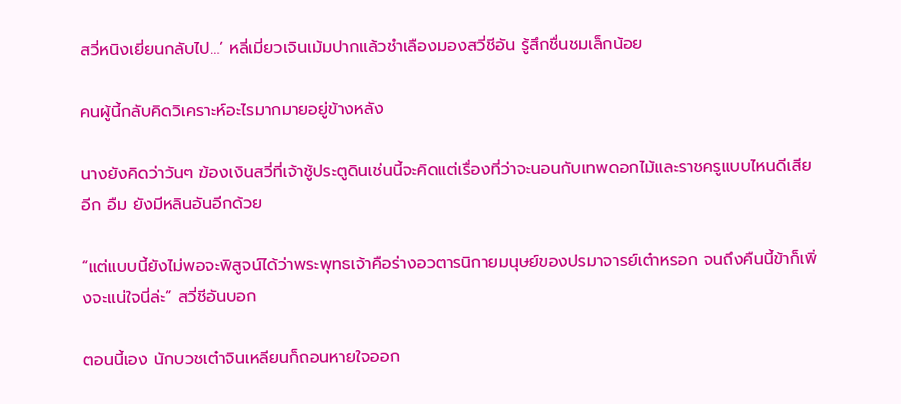สวี่หนิงเยี่ยนกลับไป…’ หลี่เมี่ยวเจินเม้มปากแล้วชำเลืองมองสวี่ชีอัน รู้สึกชื่นชมเล็กน้อย

คนผู้นี้กลับคิดวิเคราะห์อะไรมากมายอยู่ข้างหลัง

นางยังคิดว่าวันๆ ฆ้องเงินสวี่ที่เจ้าชู้ประตูดินเช่นนี้จะคิดแต่เรื่องที่ว่าจะนอนกับเทพดอกไม้และราชครูแบบไหนดีเสียอีก อืม ยังมีหลินอันอีกด้วย

“แต่แบบนี้ยังไม่พอจะพิสูจน์ได้ว่าพระพุทธเจ้าคือร่างอวตารนิกายมนุษย์ของปรมาจารย์เต๋าหรอก จนถึงคืนนี้ข้าก็เพิ่งจะแน่ใจนี่ล่ะ” สวี่ชีอันบอก

ตอนนี้เอง นักบวชเต๋าจินเหลียนก็ถอนหายใจออก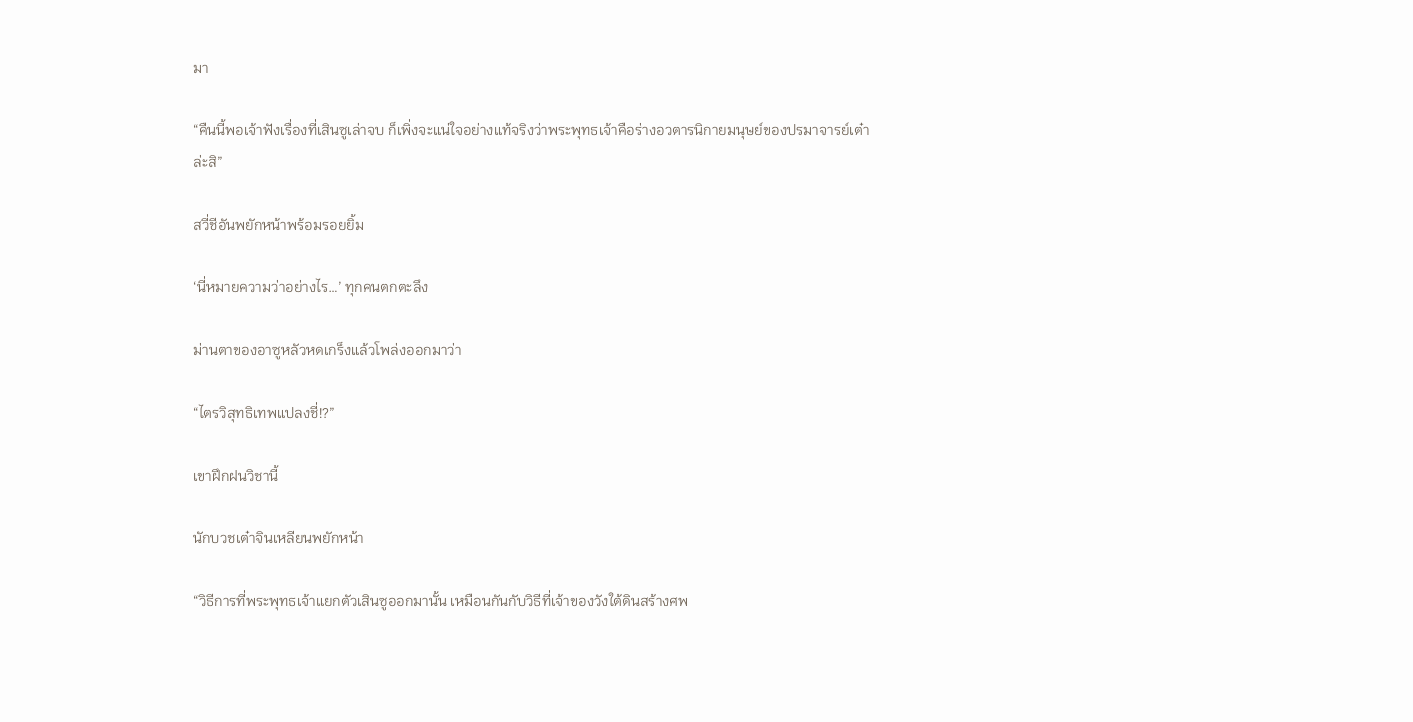มา

“คืนนี้พอเจ้าฟังเรื่องที่เสินซูเล่าจบ ก็เพิ่งจะแน่ใจอย่างแท้จริงว่าพระพุทธเจ้าคือร่างอวตารนิกายมนุษย์ของปรมาจารย์เต๋าล่ะสิ”

สวี่ชีอันพยักหน้าพร้อมรอยยิ้ม

‘นี่หมายความว่าอย่างไร…’ ทุกคนตกตะลึง

ม่านตาของอาซูหลัวหดเกร็งแล้วโพล่งออกมาว่า

“ไตรวิสุทธิเทพแปลงชี่!?”

เขาฝึกฝนวิชานี้

นักบวชเต๋าจินเหลียนพยักหน้า

“วิธีการที่พระพุทธเจ้าแยกตัวเสินซูออกมานั้น เหมือนกันกับวิธีที่เจ้าของวังใต้ดินสร้างศพ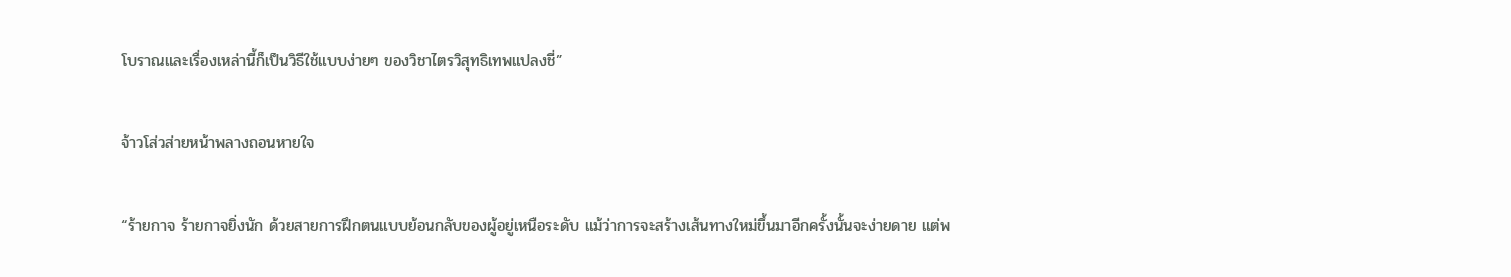โบราณและเรื่องเหล่านี้ก็เป็นวิธีใช้แบบง่ายๆ ของวิชาไตรวิสุทธิเทพแปลงชี่”

จ้าวโส่วส่ายหน้าพลางถอนหายใจ

“ร้ายกาจ ร้ายกาจยิ่งนัก ด้วยสายการฝึกตนแบบย้อนกลับของผู้อยู่เหนือระดับ แม้ว่าการจะสร้างเส้นทางใหม่ขึ้นมาอีกครั้งนั้นจะง่ายดาย แต่พ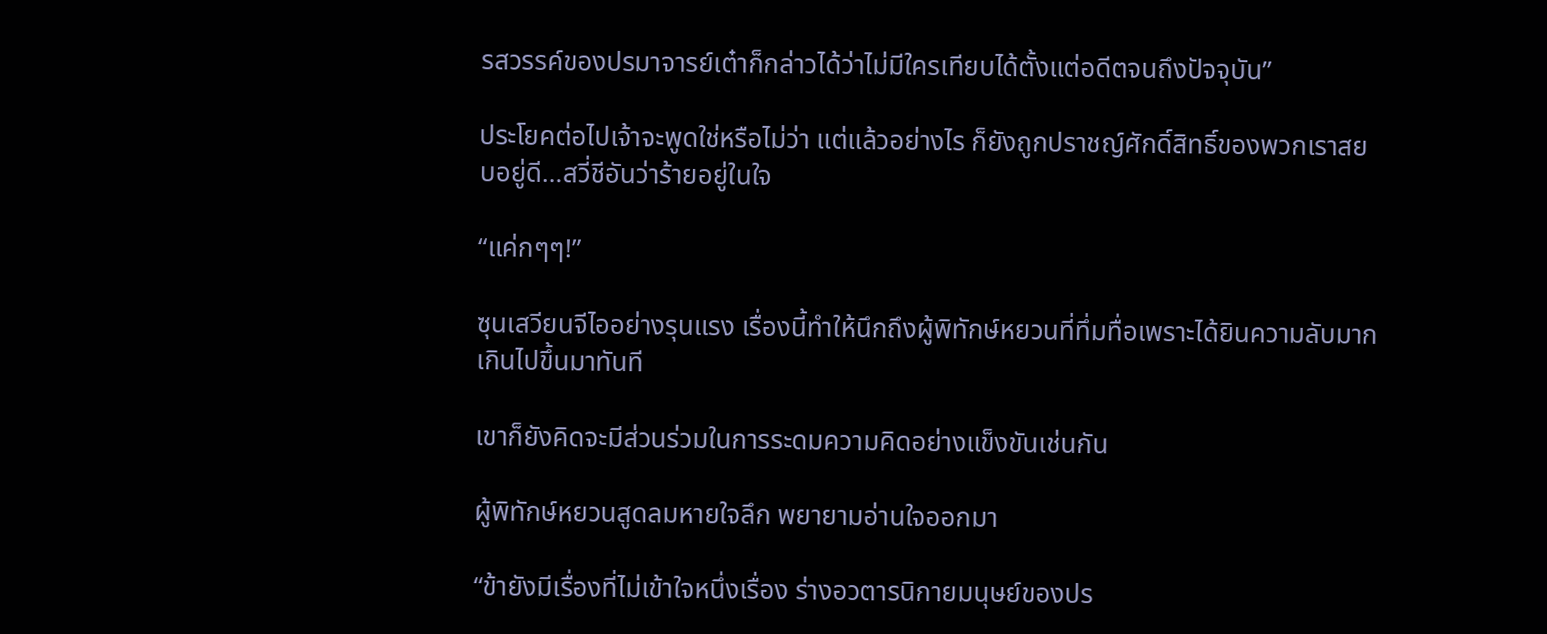รสวรรค์ของปรมาจารย์เต๋าก็กล่าวได้ว่าไม่มีใครเทียบได้ตั้งแต่อดีตจนถึงปัจจุบัน”

ประโยคต่อไปเจ้าจะพูดใช่หรือไม่ว่า แต่แล้วอย่างไร ก็ยังถูกปราชญ์ศักดิ์สิทธิ์ของพวกเราสยบอยู่ดี…สวี่ชีอันว่าร้ายอยู่ในใจ

“แค่กๆๆ!”

ซุนเสวียนจีไออย่างรุนแรง เรื่องนี้ทำให้นึกถึงผู้พิทักษ์หยวนที่ทึ่มทื่อเพราะได้ยินความลับมากเกินไปขึ้นมาทันที

เขาก็ยังคิดจะมีส่วนร่วมในการระดมความคิดอย่างแข็งขันเช่นกัน

ผู้พิทักษ์หยวนสูดลมหายใจลึก พยายามอ่านใจออกมา

“ข้ายังมีเรื่องที่ไม่เข้าใจหนึ่งเรื่อง ร่างอวตารนิกายมนุษย์ของปร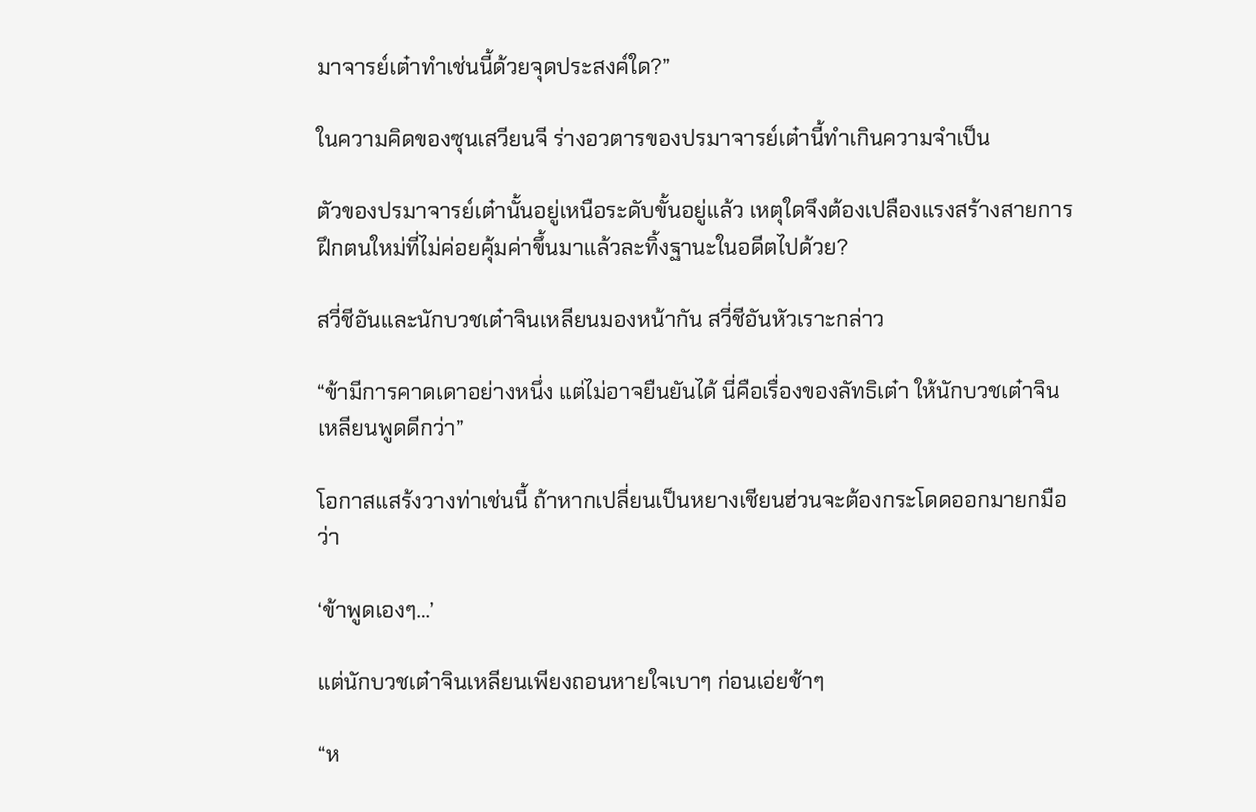มาจารย์เต๋าทำเช่นนี้ด้วยจุดประสงค์ใด?”

ในความคิดของซุนเสวียนจี ร่างอวตารของปรมาจารย์เต๋านี้ทำเกินความจำเป็น

ตัวของปรมาจารย์เต๋านั้นอยู่เหนือระดับขั้นอยู่แล้ว เหตุใดจึงต้องเปลืองแรงสร้างสายการฝึกตนใหม่ที่ไม่ค่อยคุ้มค่าขึ้นมาแล้วละทิ้งฐานะในอดีตไปด้วย?

สวี่ชีอันและนักบวชเต๋าจินเหลียนมองหน้ากัน สวี่ชีอันหัวเราะกล่าว

“ข้ามีการคาดเดาอย่างหนึ่ง แต่ไม่อาจยืนยันได้ นี่คือเรื่องของลัทธิเต๋า ให้นักบวชเต๋าจินเหลียนพูดดีกว่า”

โอกาสแสร้งวางท่าเช่นนี้ ถ้าหากเปลี่ยนเป็นหยางเชียนฮ่วนจะต้องกระโดดออกมายกมือว่า

‘ข้าพูดเองๆ…’

แต่นักบวชเต๋าจินเหลียนเพียงถอนหายใจเบาๆ ก่อนเอ่ยช้าๆ

“ห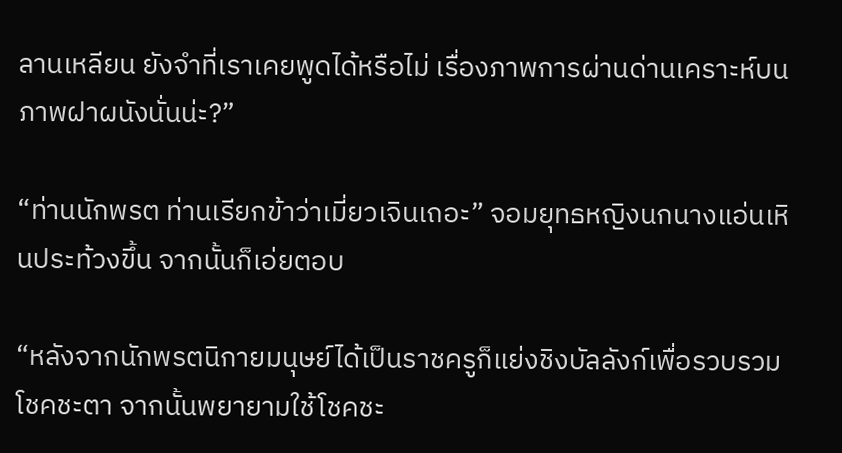ลานเหลียน ยังจำที่เราเคยพูดได้หรือไม่ เรื่องภาพการผ่านด่านเคราะห์บนภาพฝาผนังนั่นน่ะ?”

“ท่านนักพรต ท่านเรียกข้าว่าเมี่ยวเจินเถอะ” จอมยุทธหญิงนกนางแอ่นเหินประท้วงขึ้น จากนั้นก็เอ่ยตอบ

“หลังจากนักพรตนิกายมนุษย์ได้เป็นราชครูก็แย่งชิงบัลลังก์เพื่อรวบรวมโชคชะตา จากนั้นพยายามใช้โชคชะ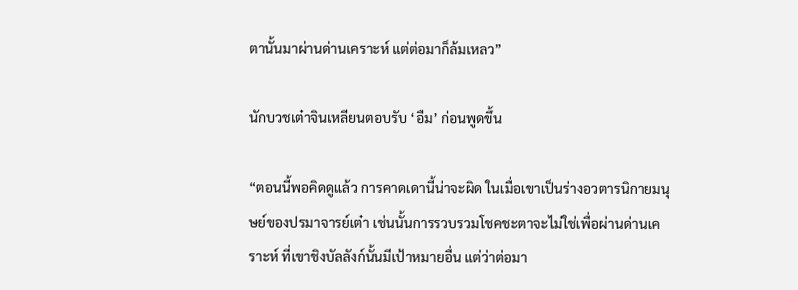ตานั้นมาผ่านด่านเคราะห์ แต่ต่อมาก็ล้มเหลว”

นักบวชเต๋าจินเหลียนตอบรับ ‘อืม’ ก่อนพูดขึ้น

“ตอนนี้พอคิดดูแล้ว การคาดเดานี้น่าจะผิด ในเมื่อเขาเป็นร่างอวตารนิกายมนุษย์ของปรมาจารย์เต๋า เช่นนั้นการรวบรวมโชคชะตาจะไม่ใช่เพื่อผ่านด่านเคราะห์ ที่เขาชิงบัลลังก์นั้นมีเป้าหมายอื่น แต่ว่าต่อมา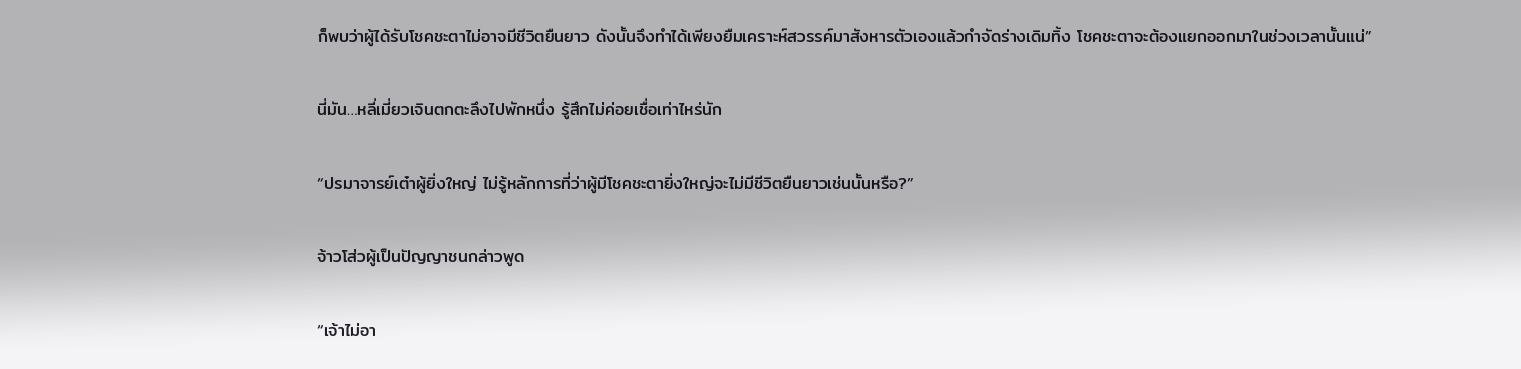ก็พบว่าผู้ได้รับโชคชะตาไม่อาจมีชีวิตยืนยาว ดังนั้นจึงทำได้เพียงยืมเคราะห์สวรรค์มาสังหารตัวเองแล้วกำจัดร่างเดิมทิ้ง โชคชะตาจะต้องแยกออกมาในช่วงเวลานั้นแน่”

นี่มัน…หลี่เมี่ยวเจินตกตะลึงไปพักหนึ่ง รู้สึกไม่ค่อยเชื่อเท่าไหร่นัก

“ปรมาจารย์เต๋าผู้ยิ่งใหญ่ ไม่รู้หลักการที่ว่าผู้มีโชคชะตายิ่งใหญ่จะไม่มีชีวิตยืนยาวเช่นนั้นหรือ?”

จ้าวโส่วผู้เป็นปัญญาชนกล่าวพูด

“เจ้าไม่อา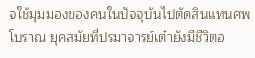จใช้มุมมองของคนในปัจจุบันไปตัดสินแทนศพโบราณ ยุคสมัยที่ปรมาจารย์เต๋ายังมีชีวิตอ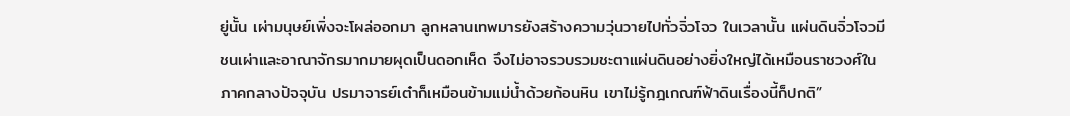ยู่นั้น เผ่ามนุษย์เพิ่งจะโผล่ออกมา ลูกหลานเทพมารยังสร้างความวุ่นวายไปทั่วจิ่วโจว ในเวลานั้น แผ่นดินจิ่วโจวมีชนเผ่าและอาณาจักรมากมายผุดเป็นดอกเห็ด จึงไม่อาจรวบรวมชะตาแผ่นดินอย่างยิ่งใหญ่ได้เหมือนราชวงศ์ในภาคกลางปัจจุบัน ปรมาจารย์เต๋าก็เหมือนข้ามแม่น้ำด้วยก้อนหิน เขาไม่รู้กฎเกณฑ์ฟ้าดินเรื่องนี้ก็ปกติ”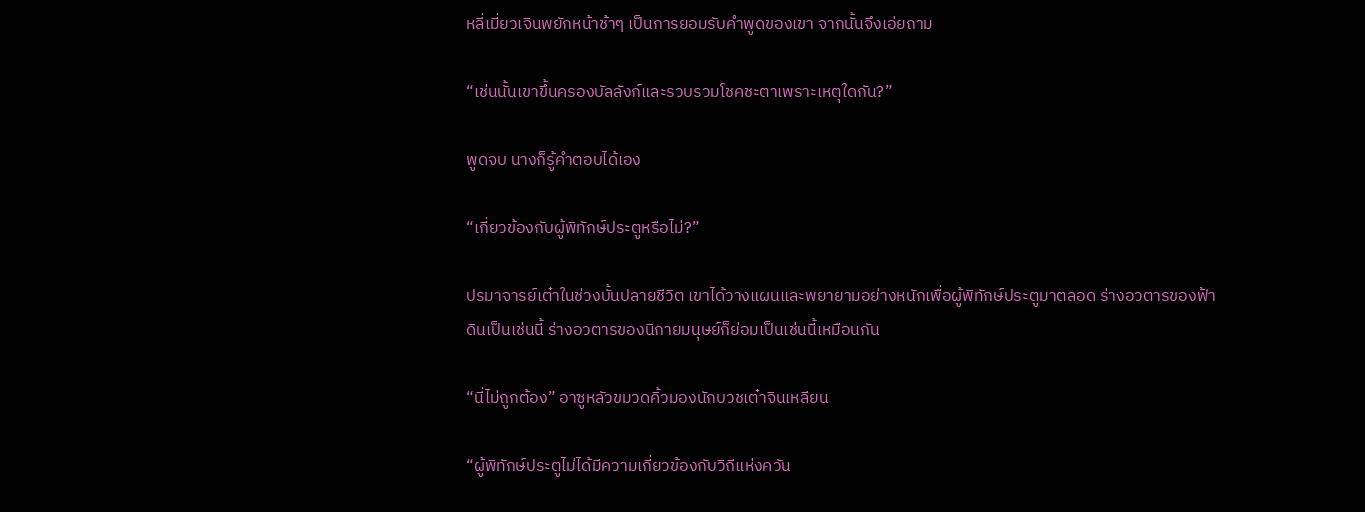หลี่เมี่ยวเจินพยักหน้าช้าๆ เป็นการยอมรับคำพูดของเขา จากนั้นจึงเอ่ยถาม

“เช่นนั้นเขาขึ้นครองบัลลังก์และรวบรวมโชคชะตาเพราะเหตุใดกัน?”

พูดจบ นางก็รู้คำตอบได้เอง

“เกี่ยวข้องกับผู้พิทักษ์ประตูหรือไม่?”

ปรมาจารย์เต๋าในช่วงบั้นปลายชีวิต เขาได้วางแผนและพยายามอย่างหนักเพื่อผู้พิทักษ์ประตูมาตลอด ร่างอวตารของฟ้าดินเป็นเช่นนี้ ร่างอวตารของนิกายมนุษย์ก็ย่อมเป็นเช่นนี้เหมือนกัน

“นี่ไม่ถูกต้อง” อาซูหลัวขมวดคิ้วมองนักบวชเต๋าจินเหลียน

“ผู้พิทักษ์ประตูไม่ได้มีความเกี่ยวข้องกับวิถีแห่งควัน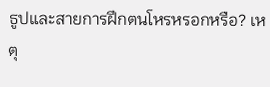ธูปและสายการฝึกตนโหรหรอกหรือ? เหตุ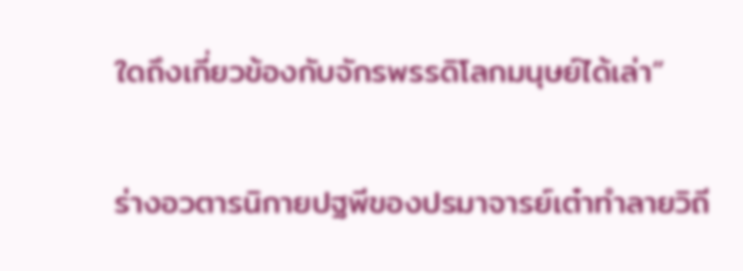ใดถึงเกี่ยวข้องกับจักรพรรดิโลกมนุษย์ได้เล่า”

ร่างอวตารนิกายปฐพีของปรมาจารย์เต๋าทำลายวิถี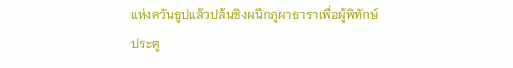แห่งควันธูปแล้วปล้นชิงผนึกภูผาธาราเพื่อผู้พิทักษ์ประตู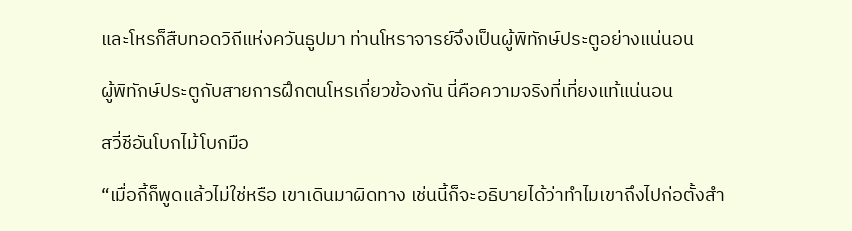และโหรก็สืบทอดวิถีแห่งควันธูปมา ท่านโหราจารย์จึงเป็นผู้พิทักษ์ประตูอย่างแน่นอน

ผู้พิทักษ์ประตูกับสายการฝึกตนโหรเกี่ยวข้องกัน นี่คือความจริงที่เที่ยงแท้แน่นอน

สวี่ชีอันโบกไม้โบกมือ

“เมื่อกี้ก็พูดแล้วไม่ใช่หรือ เขาเดินมาผิดทาง เช่นนี้ก็จะอธิบายได้ว่าทำไมเขาถึงไปก่อตั้งสำ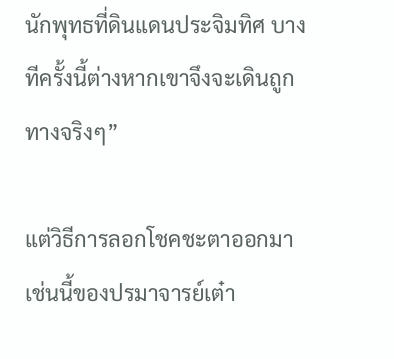นักพุทธที่ดินแดนประจิมทิศ บางทีครั้งนี้ต่างหากเขาจึงจะเดินถูกทางจริงๆ”

แต่วิธีการลอกโชคชะตาออกมาเช่นนี้ของปรมาจารย์เต๋า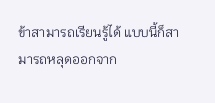ข้าสามารถเรียนรู้ได้ แบบนี้ก็สามารถหลุดออกจาก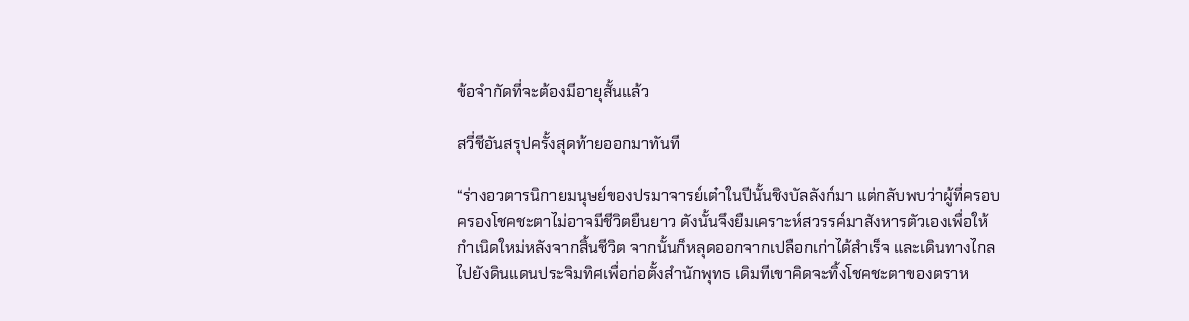ข้อจำกัดที่จะต้องมีอายุสั้นแล้ว

สวี่ชีอันสรุปครั้งสุดท้ายออกมาทันที

“ร่างอวตารนิกายมนุษย์ของปรมาจารย์เต๋าในปีนั้นชิงบัลลังก์มา แต่กลับพบว่าผู้ที่ครอบครองโชคชะตาไม่อาจมีชีวิตยืนยาว ดังนั้นจึงยืมเคราะห์สวรรค์มาสังหารตัวเองเพื่อให้กำเนิดใหม่หลังจากสิ้นชีวิต จากนั้นก็หลุดออกจากเปลือกเก่าได้สำเร็จ และเดินทางไกลไปยังดินแดนประจิมทิศเพื่อก่อตั้งสำนักพุทธ เดิมทีเขาคิดจะทิ้งโชคชะตาของตราห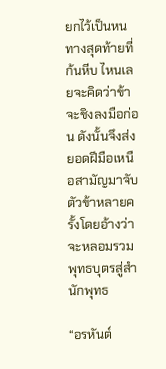ยกไว้เป็นหนทางสุดท้ายที่ก้นหีบ ไหนเลยจะคิดว่าข้าจะชิงลงมือก่อน ดังนั้นจึงส่งยอดฝีมือเหนือสามัญมาจับตัวข้าหลายครั้งโดยอ้างว่าจะหลอมรวมพุทธบุตรสู่สำนักพุทธ

“อรหันต์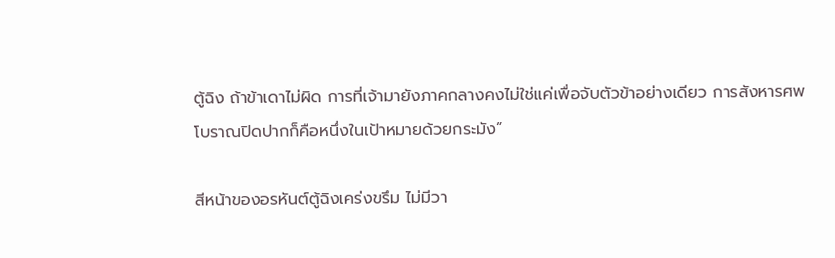ตู้ฉิง ถ้าข้าเดาไม่ผิด การที่เจ้ามายังภาคกลางคงไม่ใช่แค่เพื่อจับตัวข้าอย่างเดียว การสังหารศพโบราณปิดปากก็คือหนึ่งในเป้าหมายด้วยกระมัง”

สีหน้าของอรหันต์ตู้ฉิงเคร่งขรึม ไม่มีวา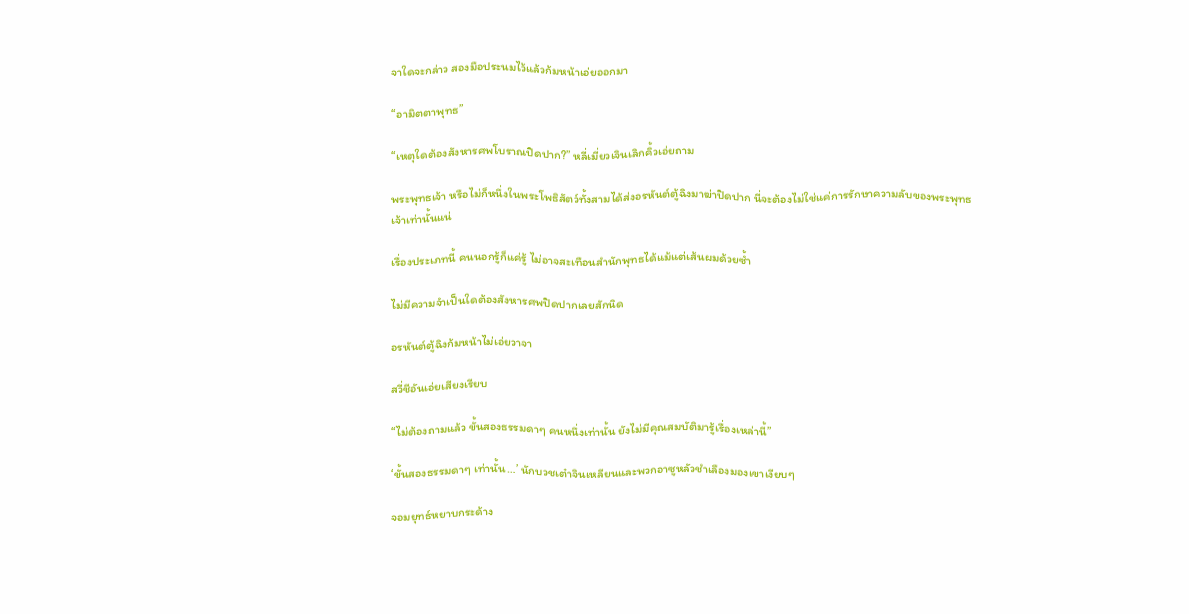จาใดจะกล่าว สองมือประนมไว้แล้วก้มหน้าเอ่ยออกมา

“อามิตตาพุทธ”

“เหตุใดต้องสังหารศพโบราณปิดปาก?” หลี่เมี่ยวเจินเลิกคิ้วเอ่ยถาม

พระพุทธเจ้า หรือไม่ก็หนึ่งในพระโพธิสัตว์ทั้งสามได้ส่งอรหันต์ตู้ฉิงมาฆ่าปิดปาก นี่จะต้องไม่ใช่แค่การรักษาความลับของพระพุทธเจ้าเท่านั้นแน่

เรื่องประเภทนี้ คนนอกรู้ก็แค่รู้ ไม่อาจสะเทือนสำนักพุทธได้แม้แต่เส้นผมด้วยซ้ำ

ไม่มีความจำเป็นใดต้องสังหารศพปิดปากเลยสักนิด

อรหันต์ตู้ฉิงก้มหน้าไม่เอ่ยวาจา

สวี่ชีอันเอ่ยเสียงเรียบ

“ไม่ต้องถามแล้ว ขั้นสองธรรมดาๆ คนหนึ่งเท่านั้น ยังไม่มีคุณสมบัติมารู้เรื่องเหล่านี้”

‘ขั้นสองธรรมดาๆ เท่านั้น…’ นักบวชเต๋าจินเหลียนและพวกอาซูหลัวชำเลืองมองเขาเงียบๆ

จอมยุทธ์หยาบกระด้าง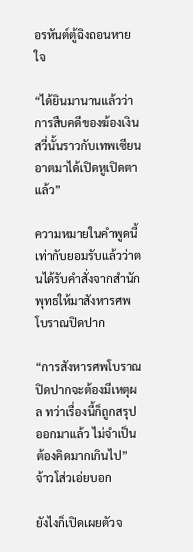อรหันต์ตู้ฉิงถอนหายใจ

“ได้ยินมานานแล้วว่าการสืบคดีของฆ้องเงินสวี่นั้นราวกับเทพเซียน อาตมาได้เปิดหูเปิดตาแล้ว”

ความหมายในคำพูดนี้เท่ากับยอมรับแล้วว่าตนได้รับคำสั่งจากสำนักพุทธให้มาสังหารศพโบราณปิดปาก

“การสังหารศพโบราณปิดปากจะต้องมีเหตุผล ทว่าเรื่องนี้ก็ถูกสรุปออกมาแล้ว ไม่จำเป็นต้องคิดมากเกินไป” จ้าวโส่วเอ่ยบอก

ยังไงก็เปิดเผยตัวจ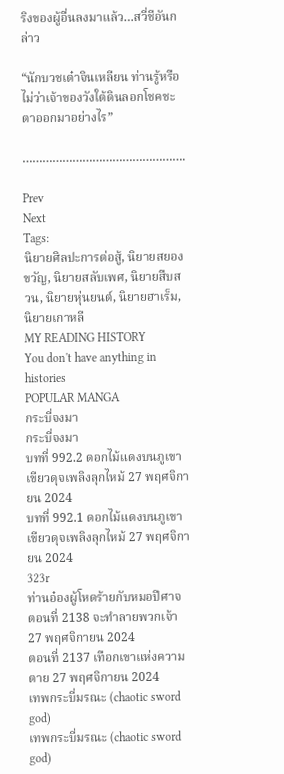ริงของผู้อื่นลงมาแล้ว…สวี่ชีอันกล่าว

“นักบวชเต๋าจินเหลียน ท่านรู้หรือไม่ว่าเจ้าของวังใต้ดินลอกโชคชะตาออกมาอย่างไร”

………………………………………….

Prev
Next
Tags:
นิยายศิลปะการต่อสู้, นิยายสยองขวัญ, นิยายสลับเพศ, นิยายสืบสวน, นิยายหุ่นยนต์, นิยายฮาเร็ม, นิยายเกาหลี
MY READING HISTORY
You don't have anything in histories
POPULAR MANGA
กระบี่จงมา
กระบี่จงมา
บทที่ 992.2 ดอกไม้แดงบนภูเขาเขียวดุจเพลิงลุกไหม้ 27 พฤศจิกายน 2024
บทที่ 992.1 ดอกไม้แดงบนภูเขาเขียวดุจเพลิงลุกไหม้ 27 พฤศจิกายน 2024
323r
ท่านอ๋องผู้โหดร้ายกับหมอปีศาจ
ตอนที่ 2138 จะทำลายพวกเจ้า 27 พฤศจิกายน 2024
ตอนที่ 2137 เทือกเขาแห่งความตาย 27 พฤศจิกายน 2024
เทพกระบี่มรณะ (chaotic sword god)
เทพกระบี่มรณะ (chaotic sword god)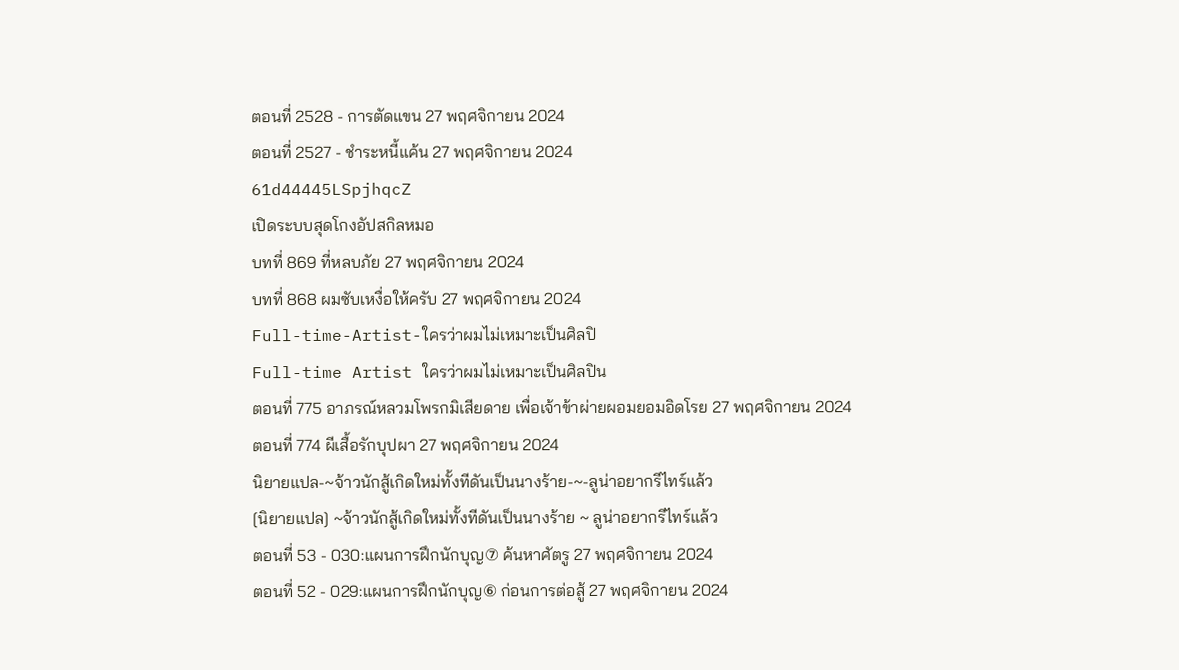ตอนที่ 2528 - การตัดแขน 27 พฤศจิกายน 2024
ตอนที่ 2527 - ชำระหนี้แค้น 27 พฤศจิกายน 2024
61d44445LSpjhqcZ
เปิดระบบสุดโกงอัปสกิลหมอ
บทที่ 869 ที่หลบภัย 27 พฤศจิกายน 2024
บทที่ 868 ผมซับเหงื่อให้ครับ 27 พฤศจิกายน 2024
Full-time-Artist-ใครว่าผมไม่เหมาะเป็นศิลปิ
Full-time Artist ใครว่าผมไม่เหมาะเป็นศิลปิน
ตอนที่ 775 อาภรณ์หลวมโพรกมิเสียดาย เพื่อเจ้าข้าผ่ายผอมยอมอิดโรย 27 พฤศจิกายน 2024
ตอนที่ 774 ผีเสื้อรักบุปผา 27 พฤศจิกายน 2024
นิยายแปล-~จ้าวนักสู้เกิดใหม่ทั้งทีดันเป็นนางร้าย-~-ลูน่าอยากรีไทร์แล้ว
[นิยายแปล] ~จ้าวนักสู้เกิดใหม่ทั้งทีดันเป็นนางร้าย ~ ลูน่าอยากรีไทร์แล้ว
ตอนที่ 53 - 030:แผนการฝึกนักบุญ⑦ ค้นหาศัตรู 27 พฤศจิกายน 2024
ตอนที่ 52 - 029:แผนการฝึกนักบุญ⑥ ก่อนการต่อสู้ 27 พฤศจิกายน 2024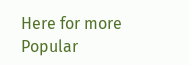Here for more Popular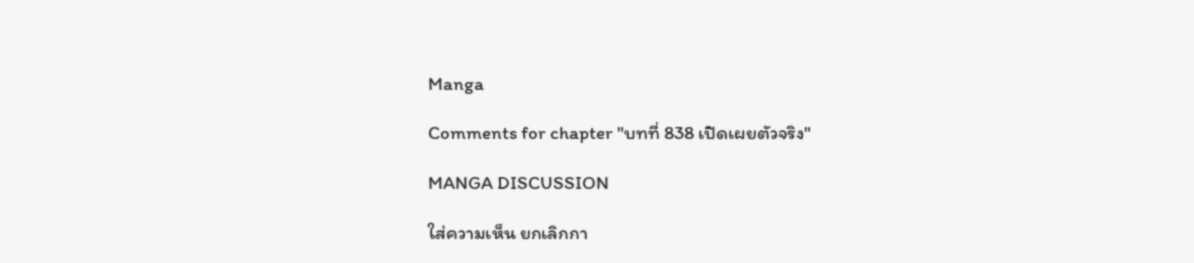Manga

Comments for chapter "บทที่ 838 เปิดเผยตัวจริง"

MANGA DISCUSSION

ใส่ความเห็น ยกเลิกกา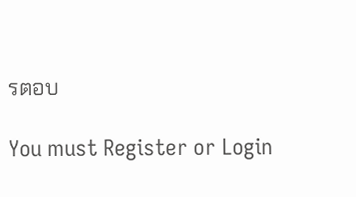รตอบ

You must Register or Login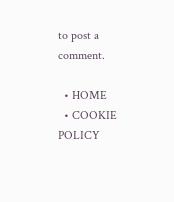to post a comment.

  • HOME
  • COOKIE POLICY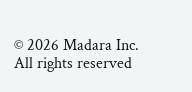© 2026 Madara Inc. All rights reserved